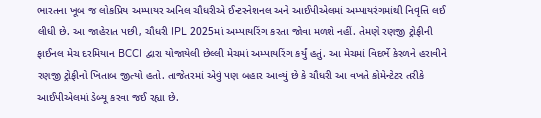ભારતના ખૂબ જ લોકપ્રિય અમ્પાયર અનિલ ચૌધરીએ ઈન્ટરનેશનલ અને આઈપીએલમાં અમ્પાયરંગમાંથી નિવૃત્તિ લઈ લીધી છે. આ જાહેરાત પછી, ચૌધરી IPL 2025માં અમ્પાયરિંગ કરતા જોવા મળશે નહીં. તેમણે રણજી ટ્રોફીની ફાઈનલ મેચ દરમિયાન BCCI દ્વારા યોજાયેલી છેલ્લી મેચમાં અમ્પાયરિંગ કર્યું હતું. આ મેચમાં વિદર્ભે કેરળને હરાવીને રણજી ટ્રોફીનો ખિતાબ જીત્યો હતો. તાજેતરમાં એવું પણ બહાર આવ્યું છે કે ચૌધરી આ વખતે કોમેન્ટેટર તરીકે આઈપીએલમાં ડેબ્યૂ કરવા જઈ રહ્યા છે.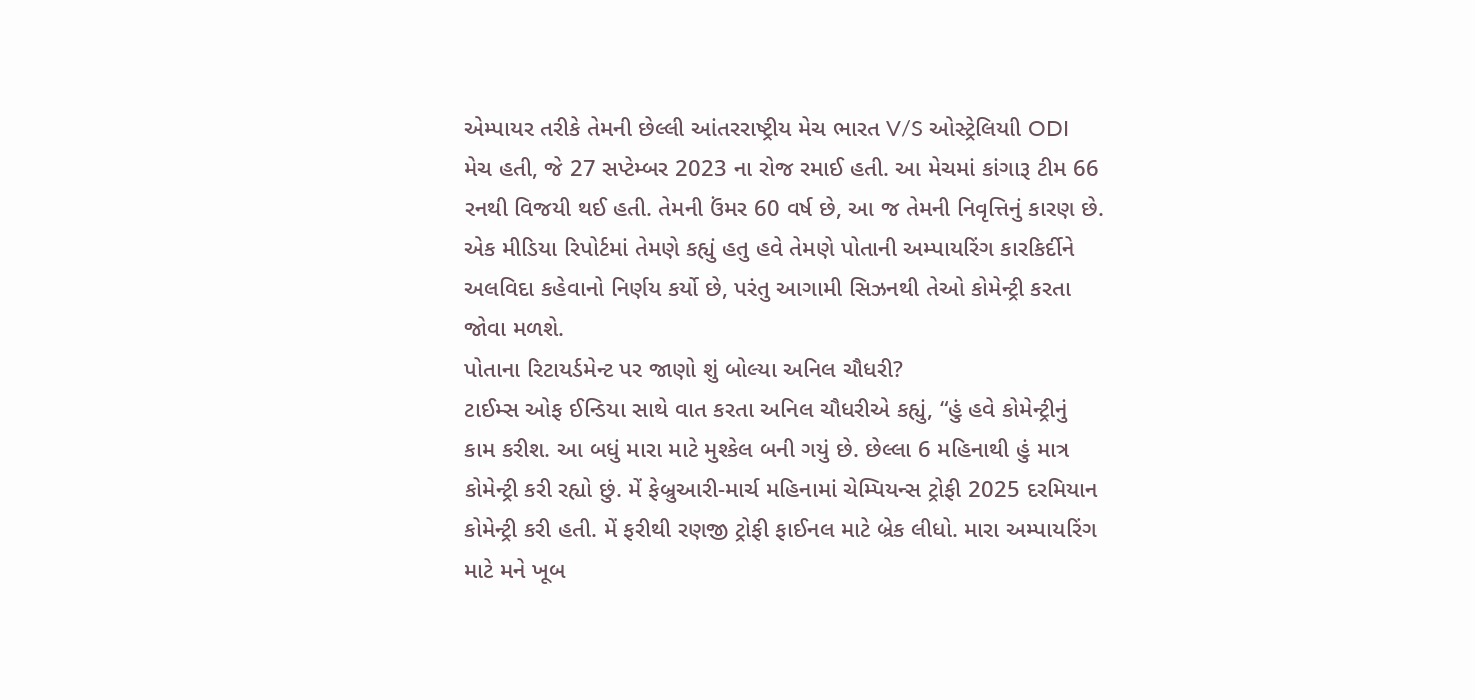એમ્પાયર તરીકે તેમની છેલ્લી આંતરરાષ્ટ્રીય મેચ ભારત V/S ઓસ્ટ્રેલિયાી ODI મેચ હતી, જે 27 સપ્ટેમ્બર 2023 ના રોજ રમાઈ હતી. આ મેચમાં કાંગારૂ ટીમ 66 રનથી વિજયી થઈ હતી. તેમની ઉંમર 60 વર્ષ છે, આ જ તેમની નિવૃત્તિનું કારણ છે. એક મીડિયા રિપોર્ટમાં તેમણે કહ્યું હતુ હવે તેમણે પોતાની અમ્પાયરિંગ કારકિર્દીને અલવિદા કહેવાનો નિર્ણય કર્યો છે, પરંતુ આગામી સિઝનથી તેઓ કોમેન્ટ્રી કરતા જોવા મળશે.
પોતાના રિટાયર્ડમેન્ટ પર જાણો શું બોલ્યા અનિલ ચૌધરી?
ટાઈમ્સ ઓફ ઈન્ડિયા સાથે વાત કરતા અનિલ ચૌધરીએ કહ્યું, “હું હવે કોમેન્ટ્રીનું કામ કરીશ. આ બધું મારા માટે મુશ્કેલ બની ગયું છે. છેલ્લા 6 મહિનાથી હું માત્ર કોમેન્ટ્રી કરી રહ્યો છું. મેં ફેબ્રુઆરી-માર્ચ મહિનામાં ચેમ્પિયન્સ ટ્રોફી 2025 દરમિયાન કોમેન્ટ્રી કરી હતી. મેં ફરીથી રણજી ટ્રોફી ફાઈનલ માટે બ્રેક લીધો. મારા અમ્પાયરિંગ માટે મને ખૂબ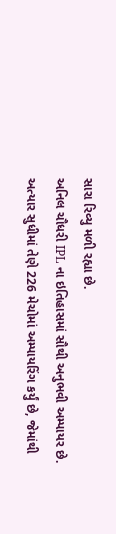સારા રિવ્યુ મળી રહ્યા છે.
અનિલ ચૌધરી IPL ના ઇતિહાસમાં સૌથી અનુભવી અમ્પાયર છે. અત્યાર સુધીમાં તેણે 226 મેચોમાં અમ્પાયરિંગ કર્યું છે, જેમાંથી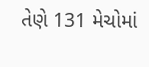તેણે 131 મેચોમાં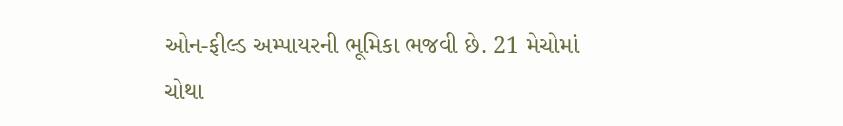ઓન-ફીલ્ડ અમ્પાયરની ભૂમિકા ભજવી છે. 21 મેચોમાં ચોથા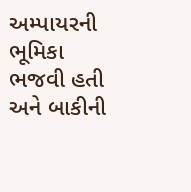અમ્પાયરની ભૂમિકા ભજવી હતી અને બાકીની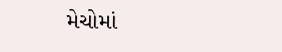મેચોમાં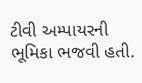ટીવી અમ્પાયરની ભૂમિકા ભજવી હતી.